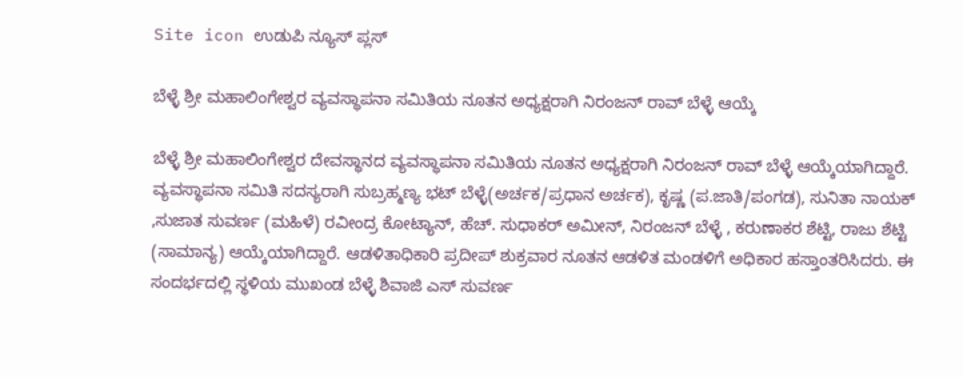Site icon ಉಡುಪಿ ನ್ಯೂಸ್ ಪ್ಲಸ್

ಬೆಳ್ಳೆ ಶ್ರೀ ಮಹಾಲಿಂಗೇಶ್ವರ ವ್ಯವಸ್ಥಾಪನಾ ಸಮಿತಿಯ ನೂತನ ಅಧ್ಯಕ್ಷರಾಗಿ ನಿರಂಜನ್ ರಾವ್ ಬೆಳ್ಳೆ ಆಯ್ಕೆ

ಬೆಳ್ಳೆ ಶ್ರೀ ಮಹಾಲಿಂಗೇಶ್ವರ ದೇವಸ್ಥಾನದ ವ್ಯವಸ್ಥಾಪನಾ ಸಮಿತಿಯ ನೂತನ ಅಧ್ಯಕ್ಷರಾಗಿ ನಿರಂಜನ್ ರಾವ್ ಬೆಳ್ಳೆ ಆಯ್ಕೆಯಾಗಿದ್ದಾರೆ.
ವ್ಯವಸ್ಥಾಪನಾ ಸಮಿತಿ ಸದಸ್ಯರಾಗಿ ಸುಬ್ರಹ್ಮಣ್ಯ ಭಟ್ ಬೆಳ್ಳೆ(ಅರ್ಚಕ/ಪ್ರಧಾನ ಅರ್ಚಕ), ಕೃಷ್ಣ (ಪ.ಜಾತಿ/ಪಂಗಡ), ಸುನಿತಾ ನಾಯಕ್ ,ಸುಜಾತ ಸುವರ್ಣ (ಮಹಿಳೆ) ರವೀಂದ್ರ ಕೋಟ್ಯಾನ್, ಹೆಚ್. ಸುಧಾಕರ್ ಅಮೀನ್, ನಿರಂಜನ್ ಬೆಳ್ಳೆ , ಕರುಣಾಕರ ಶೆಟ್ಟಿ, ರಾಜು ಶೆಟ್ಟಿ (ಸಾಮಾನ್ಯ) ಆಯ್ಕೆಯಾಗಿದ್ದಾರೆ. ಆಡಳಿತಾಧಿಕಾರಿ‌ ಪ್ರದೀಪ್ ಶುಕ್ರವಾರ ನೂತನ ಆಡಳಿತ‌ ಮಂಡಳಿಗೆ ಅಧಿಕಾರ ಹಸ್ತಾಂತರಿಸಿದರು. ಈ ಸಂದರ್ಭದಲ್ಲಿ ಸ್ಥಳಿಯ ಮುಖಂಡ ಬೆಳ್ಳೆ ಶಿವಾಜಿ ಎಸ್ ಸುವರ್ಣ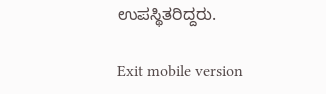ಉಪಸ್ಥಿತರಿದ್ದರು.

Exit mobile version